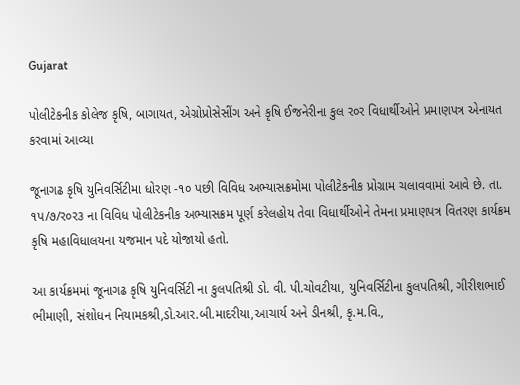Gujarat

પોલીટેકનીક કોલેજ કૃષિ, બાગાયત, એગ્રોપ્રોસેસીંગ અને કૃષિ ઈજનેરીના કુલ ર૦ર વિધાર્થીઓને પ્રમાણપત્ર એનાયત કરવામાં આવ્યા

જૂનાગઢ કૃષિ યુનિવર્સિટીમા ધોરણ -૧૦ પછી વિવિધ અભ્યાસક્રમોમા પોલીટેકનીક પ્રોગ્રામ ચલાવવામાં આવે છે. તા. ૧પ/૭/ર૦ર૩ ના વિવિધ પોલીટેકનીક અભ્યાસક્રમ પૂર્ણ કરેલહોય તેવા વિધાર્થીઓને તેમના પ્રમાણપત્ર વિતરણ કાર્યક્રમ કૃષિ મહાવિધાલયના યજમાન પદે યોજાયો હતો.

આ કાર્યક્રમમાં જૂનાગઢ કૃષિ યુનિવર્સિટી ના કુલપતિશ્રી ડો. વી. પી.ચોવટીયા, યુનિવર્સિટીના કુલપતિશ્રી, ગીરીશભાઈ ભીમાણી, સંશોધન નિયામકશ્રી,ડો.આર.બી.માદરીયા,આચાર્ય અને ડીનશ્રી, કૃ.મ.વિ.,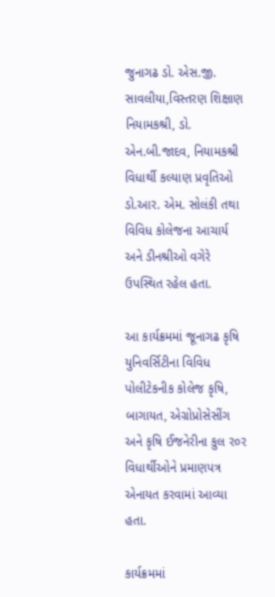જુનાગઢ ડો. એસ.જી. સાવલીયા,વિસ્તરણ શિક્ષાણ નિયામકશ્રી, ડો. એન.બી.જાદવ, નિયામકશ્રી વિધાર્થી કલ્યાણ પ્રવૃતિઓ ડો.આર. એમ. સોલંકી તથા વિવિધ કોલેજના આચાર્ય અને ડીનશ્રીઓ વગેરે ઉપસ્થિત રહેલ હતા.

આ કાર્યક્રમમાં જૂનાગઢ કૃષિ યુનિવર્સિટીના વિવિધ પોલીટેકનીક કોલેજ કૃષિ, બાગાયત, એગ્રોપ્રોસેસીંગ અને કૃષિ ઈજનેરીના કુલ ર૦ર વિધાર્થીઓને પ્રમાણપત્ર એનાયત કરવામાં આવ્યા હતા.

કાર્યક્રમમાં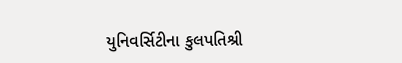યુનિવર્સિટીના કુલપતિશ્રી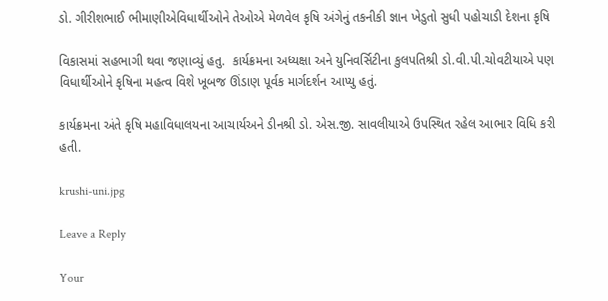ડો. ગીરીશભાઈ ભીમાણીએવિધાર્થીઓને તેઓએ મેળવેલ કૃષિ અંગેનું તકનીકી જ્ઞાન ખેડુતો સુધી પહોચાડી દેશના કૃષિ

વિકાસમાં સહભાગી થવા જણાવ્યું હતુ.  કાર્યક્રમના અધ્યક્ષા અને યુનિવર્સિટીના કુલપતિશ્રી ડો.વી.પી.ચોવટીયાએ પણ વિધાર્થીઓને કૃષિના મહત્વ વિશે ખૂબજ ઊંડાણ પૂર્વક માર્ગદર્શન આપ્યુ હતું.

કાર્યક્રમના અંતે કૃષિ મહાવિધાલયના આચાર્યઅને ડીનશ્રી ડો. એસ.જી. સાવલીયાએ ઉપસ્થિત રહેલ આભાર વિધિ કરી હતી.

krushi-uni.jpg

Leave a Reply

Your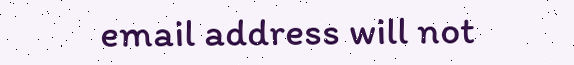email address will not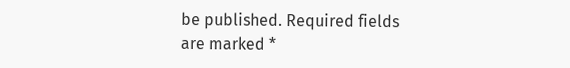be published. Required fields are marked *